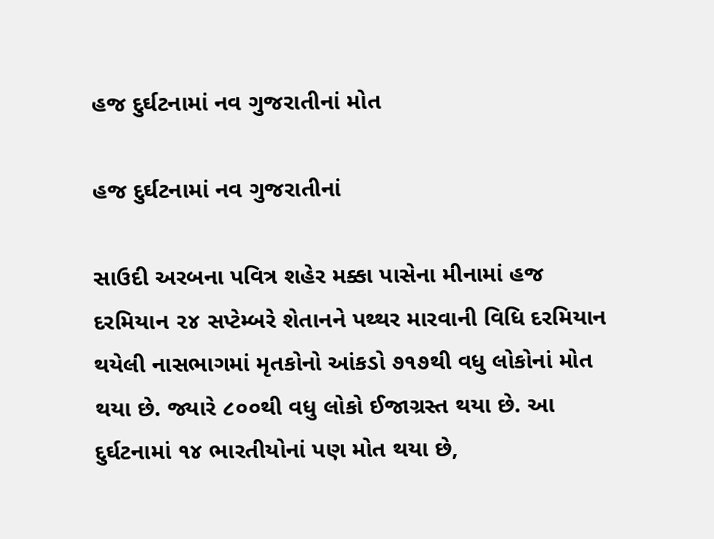હજ દુર્ઘટનામાં નવ ગુજરાતીનાં મોત

હજ દુર્ઘટનામાં નવ ગુજરાતીનાં

સાઉદી અરબના પવિત્ર શહેર મક્કા પાસેના મીનામાં હજ દરમિયાન ૨૪ સપ્ટેમ્બરે શેતાનને પથ્થર મારવાની વિધિ દરમિયાન થયેલી નાસભાગમાં મૃતકોનો આંકડો ૭૧૭થી વધુ લોકોનાં મોત થયા છે. જ્યારે ૮૦૦થી વધુ લોકો ઈજાગ્રસ્ત થયા છે. આ દુર્ઘટનામાં ૧૪ ભારતીયોનાં પણ મોત થયા છે,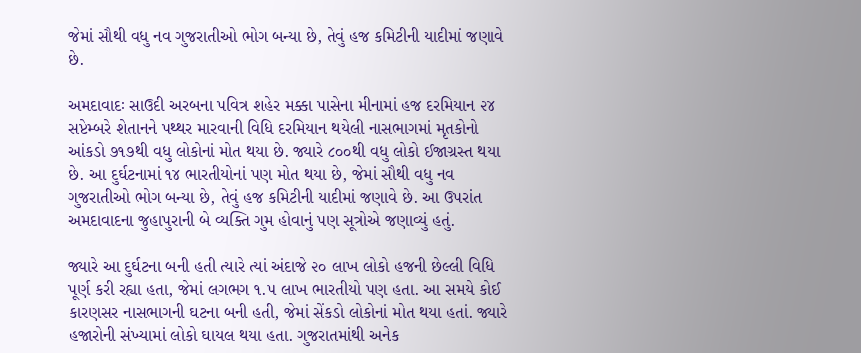જેમાં સૌથી વધુ નવ ગુજરાતીઓ ભોગ બન્યા છે, તેવું હજ કમિટીની યાદીમાં જણાવે છે.

અમદાવાદઃ સાઉદી અરબના પવિત્ર શહેર મક્કા પાસેના મીનામાં હજ દરમિયાન ૨૪ સપ્ટેમ્બરે શેતાનને પથ્થર મારવાની વિધિ દરમિયાન થયેલી નાસભાગમાં મૃતકોનો આંકડો ૭૧૭થી વધુ લોકોનાં મોત થયા છે. જ્યારે ૮૦૦થી વધુ લોકો ઈજાગ્રસ્ત થયા છે. આ દુર્ઘટનામાં ૧૪ ભારતીયોનાં પણ મોત થયા છે, જેમાં સૌથી વધુ નવ ગુજરાતીઓ ભોગ બન્યા છે, તેવું હજ કમિટીની યાદીમાં જણાવે છે. આ ઉપરાંત અમદાવાદના જુહાપુરાની બે વ્યક્તિ ગુમ હોવાનું પણ સૂત્રોએ જણાવ્યું હતું.

જ્યારે આ દુર્ઘટના બની હતી ત્યારે ત્યાં અંદાજે ૨૦ લાખ લોકો હજની છેલ્લી વિધિ પૂર્ણ કરી રહ્યા હતા, જેમાં લગભગ ૧.૫ લાખ ભારતીયો પણ હતા. આ સમયે કોઈ કારણસર નાસભાગની ઘટના બની હતી, જેમાં સેંકડો લોકોનાં મોત થયા હતાં. જ્યારે હજારોની સંખ્યામાં લોકો ઘાયલ થયા હતા. ગુજરાતમાંથી અનેક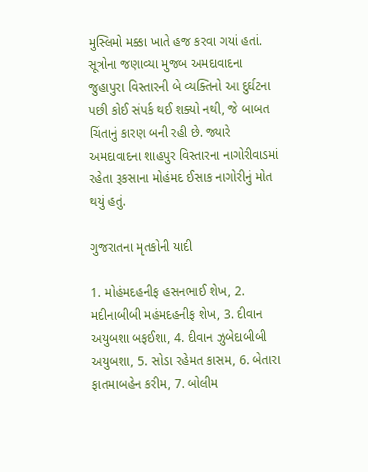મુસ્લિમો મક્કા ખાતે હજ કરવા ગયાં હતાં. સૂત્રોના જણાવ્યા મુજબ અમદાવાદના જુહાપુરા વિસ્તારની બે વ્યક્તિનો આ દુર્ઘટના પછી કોઈ સંપર્ક થઈ શક્યો નથી, જે બાબત ચિંતાનું કારણ બની રહી છે. જ્યારે અમદાવાદના શાહપુર વિસ્તારના નાગોરીવાડમાં રહેતા રૂકસાના મોહંમદ ઈસાક નાગોરીનું મોત થયું હતું.

ગુજરાતના મૃતકોની યાદી

1. મોહંમદહનીફ હસનભાઈ શેખ, 2. મદીનાબીબી મહંમદહનીફ શેખ, 3. દીવાન અયુબશા બફઈશા, 4. દીવાન ઝુબેદાબીબી અયુબશા, 5. સોડા રહેમત કાસમ, 6. બેતારા ફાતમાબહેન કરીમ, 7. બોલીમ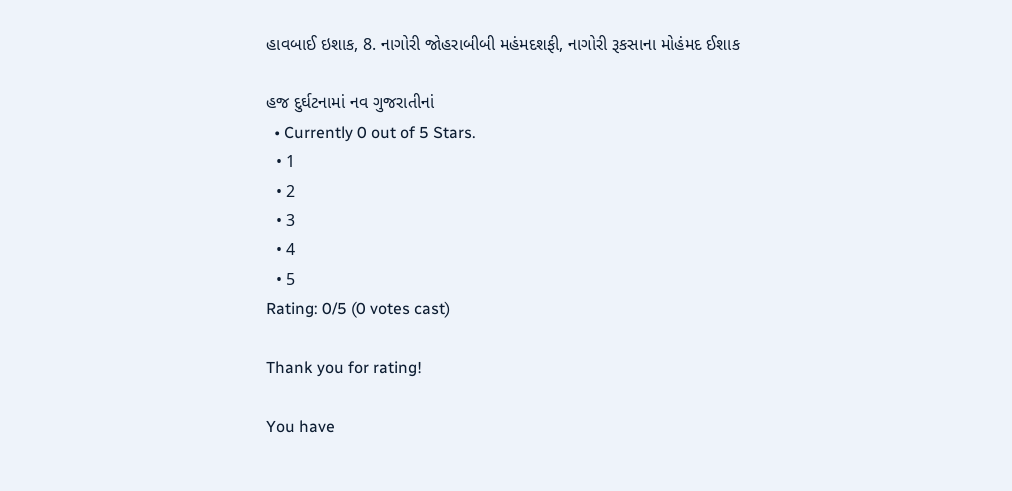હાવબાઈ ઇશાક, 8. નાગોરી જોહરાબીબી મહંમદશફી, નાગોરી રૂકસાના મોહંમદ ઈશાક

હજ દુર્ઘટનામાં નવ ગુજરાતીનાં
  • Currently 0 out of 5 Stars.
  • 1
  • 2
  • 3
  • 4
  • 5
Rating: 0/5 (0 votes cast)

Thank you for rating!

You have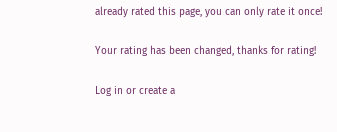already rated this page, you can only rate it once!

Your rating has been changed, thanks for rating!

Log in or create a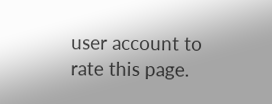user account to rate this page.